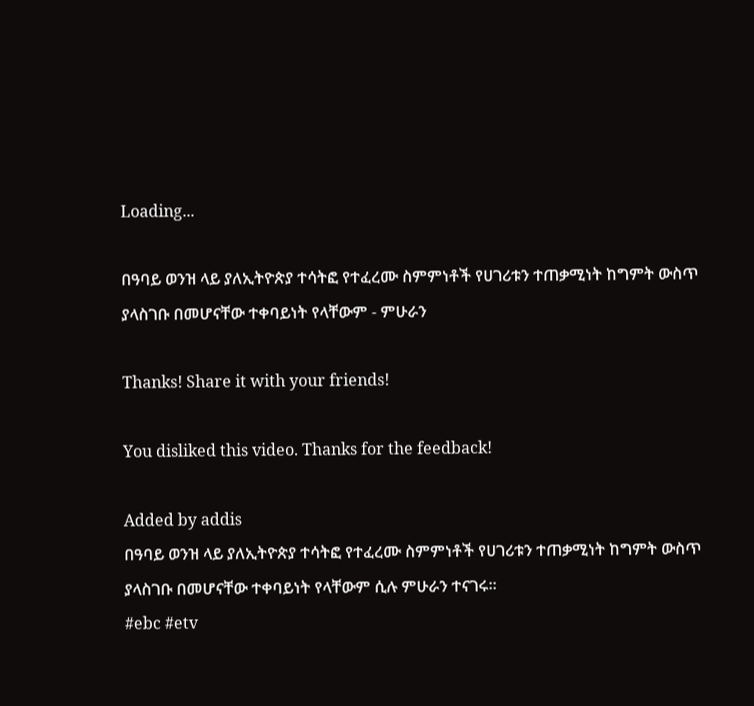Loading...

በዓባይ ወንዝ ላይ ያለኢትዮጵያ ተሳትፎ የተፈረሙ ስምምነቶች የሀገሪቱን ተጠቃሚነት ከግምት ውስጥ ያላስገቡ በመሆናቸው ተቀባይነት የላቸውም - ምሁራን

Thanks! Share it with your friends!

You disliked this video. Thanks for the feedback!

Added by addis
በዓባይ ወንዝ ላይ ያለኢትዮጵያ ተሳትፎ የተፈረሙ ስምምነቶች የሀገሪቱን ተጠቃሚነት ከግምት ውስጥ ያላስገቡ በመሆናቸው ተቀባይነት የላቸውም ሲሉ ምሁራን ተናገሩ፡፡
#ebc #etv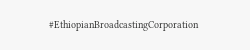#EthiopianBroadcastingCorporation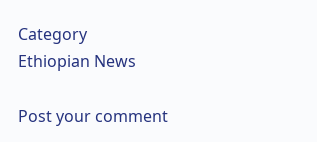Category
Ethiopian News

Post your comment